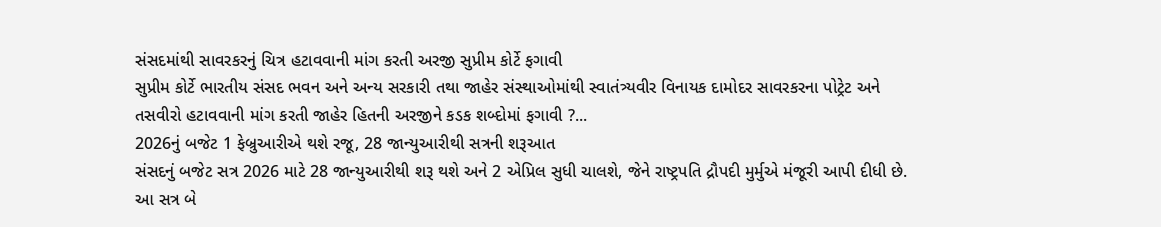સંસદમાંથી સાવરકરનું ચિત્ર હટાવવાની માંગ કરતી અરજી સુપ્રીમ કોર્ટે ફગાવી
સુપ્રીમ કોર્ટે ભારતીય સંસદ ભવન અને અન્ય સરકારી તથા જાહેર સંસ્થાઓમાંથી સ્વાતંત્ર્યવીર વિનાયક દામોદર સાવરકરના પોટ્રેટ અને તસવીરો હટાવવાની માંગ કરતી જાહેર હિતની અરજીને કડક શબ્દોમાં ફગાવી ?...
2026નું બજેટ 1 ફેબ્રુઆરીએ થશે રજૂ, 28 જાન્યુઆરીથી સત્રની શરૂઆત
સંસદનું બજેટ સત્ર 2026 માટે 28 જાન્યુઆરીથી શરૂ થશે અને 2 એપ્રિલ સુધી ચાલશે, જેને રાષ્ટ્રપતિ દ્રૌપદી મુર્મુએ મંજૂરી આપી દીધી છે. આ સત્ર બે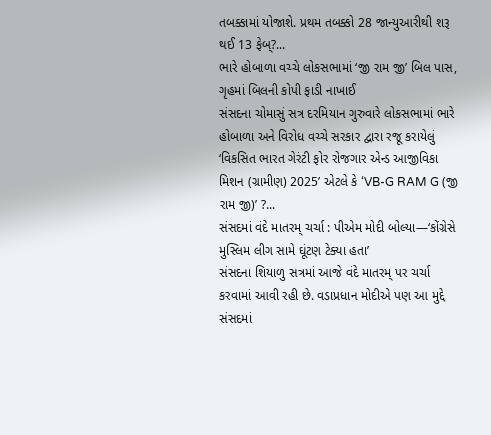તબક્કામાં યોજાશે. પ્રથમ તબક્કો 28 જાન્યુઆરીથી શરૂ થઈ 13 ફેબ્?...
ભારે હોબાળા વચ્ચે લોકસભામાં ‘જી રામ જી’ બિલ પાસ, ગૃહમાં બિલની કોપી ફાડી નાખાઈ
સંસદના ચોમાસું સત્ર દરમિયાન ગુરુવારે લોકસભામાં ભારે હોબાળા અને વિરોધ વચ્ચે સરકાર દ્વારા રજૂ કરાયેલું ‘વિકસિત ભારત ગેરંટી ફોર રોજગાર એન્ડ આજીવિકા મિશન (ગ્રામીણ) 2025’ એટલે કે ‘VB-G RAM G (જી રામ જી)’ ?...
સંસદમાં વંદે માતરમ્ ચર્ચા : પીએમ મોદી બોલ્યા—‘કોંગ્રેસે મુસ્લિમ લીગ સામે ઘૂંટણ ટેક્યા હતા’
સંસદના શિયાળુ સત્રમાં આજે વંદે માતરમ્ પર ચર્ચા કરવામાં આવી રહી છે. વડાપ્રધાન મોદીએ પણ આ મુદ્દે સંસદમાં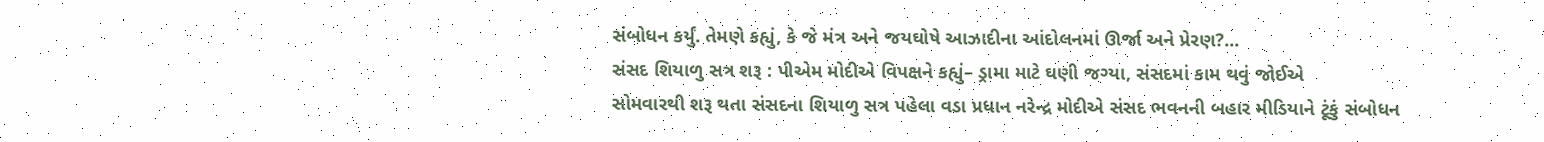સંબોધન કર્યું. તેમણે કહ્યું, કે જે મંત્ર અને જયઘોષે આઝાદીના આંદોલનમાં ઊર્જા અને પ્રેરણ?...
સંસદ શિયાળુ સત્ર શરૂ : પીએમ મોદીએ વિપક્ષને કહ્યું– ડ્રામા માટે ઘણી જગ્યા, સંસદમાં કામ થવું જોઈએ
સોમવારથી શરૂ થતા સંસદના શિયાળુ સત્ર પહેલા વડા પ્રધાન નરેન્દ્ર મોદીએ સંસદ ભવનની બહાર મીડિયાને ટૂંકું સંબોધન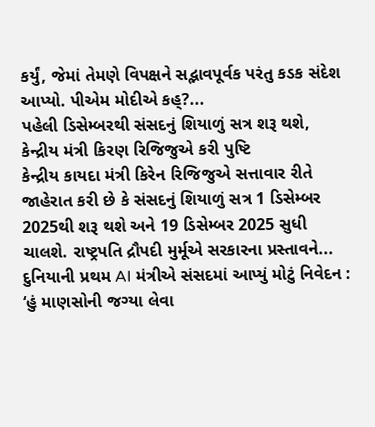કર્યું, જેમાં તેમણે વિપક્ષને સદ્ભાવપૂર્વક પરંતુ કડક સંદેશ આપ્યો. પીએમ મોદીએ કહ્?...
પહેલી ડિસેમ્બરથી સંસદનું શિયાળું સત્ર શરૂ થશે, કેન્દ્રીય મંત્રી કિરણ રિજિજુએ કરી પુષ્ટિ
કેન્દ્રીય કાયદા મંત્રી કિરેન રિજિજુએ સત્તાવાર રીતે જાહેરાત કરી છે કે સંસદનું શિયાળું સત્ર 1 ડિસેમ્બર 2025થી શરૂ થશે અને 19 ડિસેમ્બર 2025 સુધી ચાલશે. રાષ્ટ્રપતિ દ્રૌપદી મુર્મૂએ સરકારના પ્રસ્તાવને...
દુનિયાની પ્રથમ AI મંત્રીએ સંસદમાં આપ્યું મોટું નિવેદન : ‘હું માણસોની જગ્યા લેવા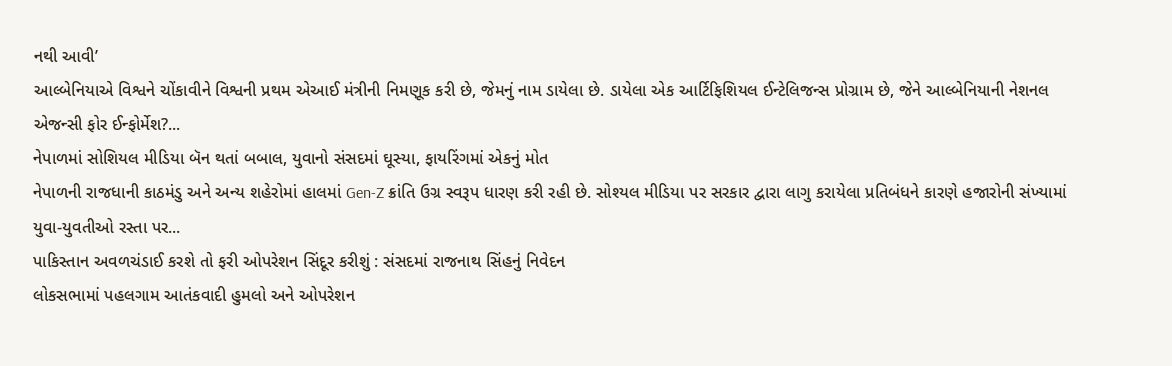નથી આવી’
આલ્બેનિયાએ વિશ્વને ચોંકાવીને વિશ્વની પ્રથમ એઆઈ મંત્રીની નિમણૂક કરી છે, જેમનું નામ ડાયેલા છે. ડાયેલા એક આર્ટિફિશિયલ ઈન્ટેલિજન્સ પ્રોગ્રામ છે, જેને આલ્બેનિયાની નેશનલ એજન્સી ફોર ઈન્ફોર્મેશ?...
નેપાળમાં સોશિયલ મીડિયા બૅન થતાં બબાલ, યુવાનો સંસદમાં ઘૂસ્યા, ફાયરિંગમાં એકનું મોત
નેપાળની રાજધાની કાઠમંડુ અને અન્ય શહેરોમાં હાલમાં Gen-Z ક્રાંતિ ઉગ્ર સ્વરૂપ ધારણ કરી રહી છે. સોશ્યલ મીડિયા પર સરકાર દ્વારા લાગુ કરાયેલા પ્રતિબંધને કારણે હજારોની સંખ્યામાં યુવા-યુવતીઓ રસ્તા પર...
પાકિસ્તાન અવળચંડાઈ કરશે તો ફરી ઓપરેશન સિંદૂર કરીશું : સંસદમાં રાજનાથ સિંહનું નિવેદન
લોકસભામાં પહલગામ આતંકવાદી હુમલો અને ઓપરેશન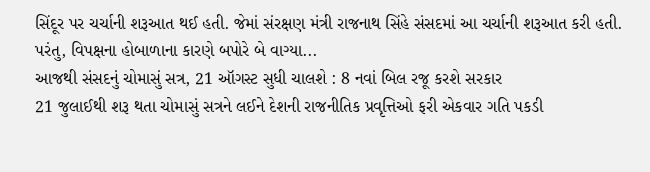સિંદૂર પર ચર્ચાની શરૂઆત થઈ હતી. જેમાં સંરક્ષણ મંત્રી રાજનાથ સિંહે સંસદમાં આ ચર્ચાની શરૂઆત કરી હતી. પરંતુ, વિપક્ષના હોબાળાના કારણે બપોરે બે વાગ્યા...
આજથી સંસદનું ચોમાસું સત્ર, 21 ઑગસ્ટ સુધી ચાલશે : 8 નવાં બિલ રજૂ કરશે સરકાર
21 જુલાઈથી શરૂ થતા ચોમાસું સત્રને લઈને દેશની રાજનીતિક પ્રવૃત્તિઓ ફરી એકવાર ગતિ પકડી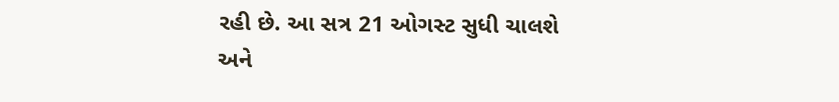રહી છે. આ સત્ર 21 ઓગસ્ટ સુધી ચાલશે અને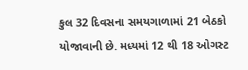કુલ 32 દિવસના સમયગાળામાં 21 બેઠકો યોજાવાની છે. મધ્યમાં 12 થી 18 ઓગસ્ટ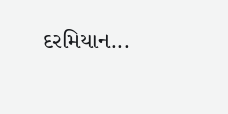દરમિયાન...